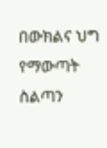በውክልና ህግ የማውጣት ስልጣን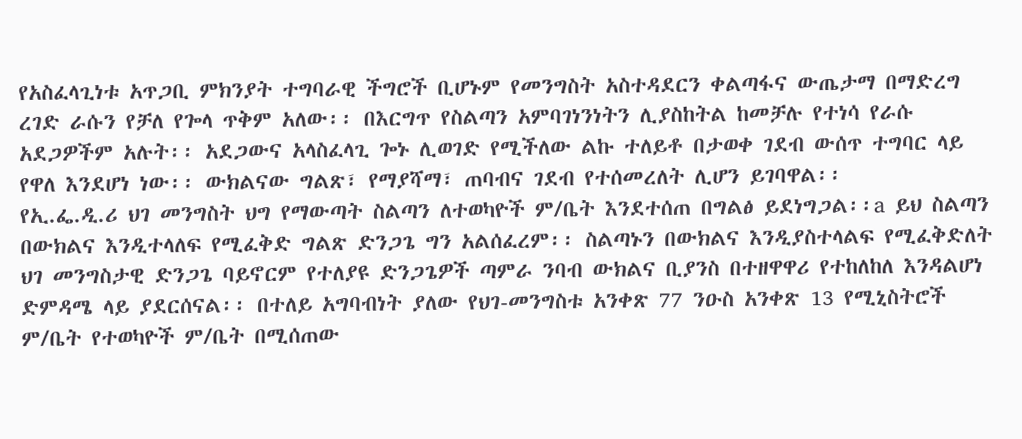የአስፈላጊነቱ አጥጋቢ ምክንያት ተግባራዊ ችግሮች ቢሆኑም የመንግስት አስተዳደርን ቀልጣፋና ውጤታማ በማድረግ ረገድ ራሱን የቻለ የጐላ ጥቅም አለው፡፡ በእርግጥ የስልጣን አምባገነንነትን ሊያስከትል ከመቻሉ የተነሳ የራሱ አደጋዎችም አሉት፡፡ አደጋውና አላስፈላጊ ጐኑ ሊወገድ የሚችለው ልኩ ተለይቶ በታወቀ ገደብ ውሰጥ ተግባር ላይ የዋለ እንደሆነ ነው፡፡ ውክልናው ግልጽ፣ የማያሻማ፣ ጠባብና ገደብ የተሰመረለት ሊሆን ይገባዋል፡፡
የኢ.ፌ.ዲ.ሪ ህገ መንግስት ህግ የማውጣት ስልጣን ለተወካዮች ም/ቤት እንደተሰጠ በግልፅ ይደነግጋል፡፡a ይህ ስልጣን በውክልና እንዲተላለፍ የሚፈቅድ ግልጽ ድንጋጌ ግን አልሰፈረም፡፡ ስልጣኑን በውክልና እንዲያስተላልፍ የሚፈቅድለት ህገ መንግስታዊ ድንጋጌ ባይኖርም የተለያዩ ድንጋጌዎች ጣምራ ንባብ ውክልና ቢያንስ በተዘዋዋሪ የተከለከለ እንዳልሆነ ድምዳሜ ላይ ያደርሰናል፡፡ በተለይ አግባብነት ያለው የህገ-መንግስቱ አንቀጽ 77 ንዑስ አንቀጽ 13 የሚኒስትሮች ም/ቤት የተወካዮች ም/ቤት በሚሰጠው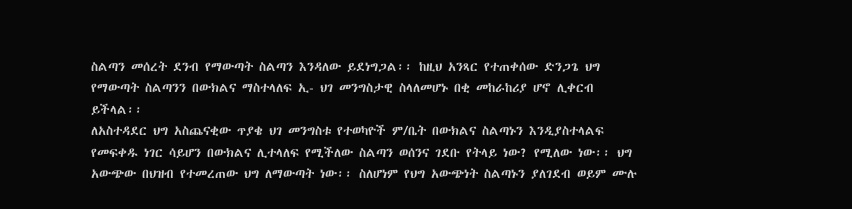ስልጣን መሰረት ደንብ የማውጣት ስልጣን እንዳለው ይደነግጋል፡፡ ከዚህ አንጻር የተጠቀሰው ድንጋጌ ህግ የማውጣት ስልጣንን በውክልና ማስተላለፍ ኢ- ህገ መንግስታዊ ስላለመሆኑ በቂ መከራከሪያ ሆኖ ሊቀርብ ይችላል፡፡
ለአስተዳደር ህግ አስጨናቂው ጥያቄ ህገ መንግስቱ የተወካዮች ም/ቤት በውክልና ስልጣኑን እንዲያስተላልፍ የመፍቀዱ ነገር ሳይሆን በውክልና ሊተላለፍ የሚችለው ስልጣን ወሰንና ገደቡ የትላይ ነው? የሚለው ነው፡፡ ህግ አውጭው በህዝብ የተመረጠው ህግ ለማውጣት ነው፡፡ ስለሆነም የህግ አውጭነት ስልጣኑን ያለገደብ ወይም ሙሉ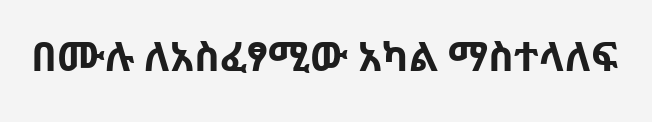በሙሉ ለአስፈፃሚው አካል ማስተላለፍ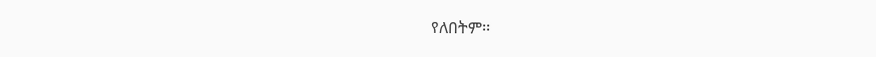የለበትም፡፡